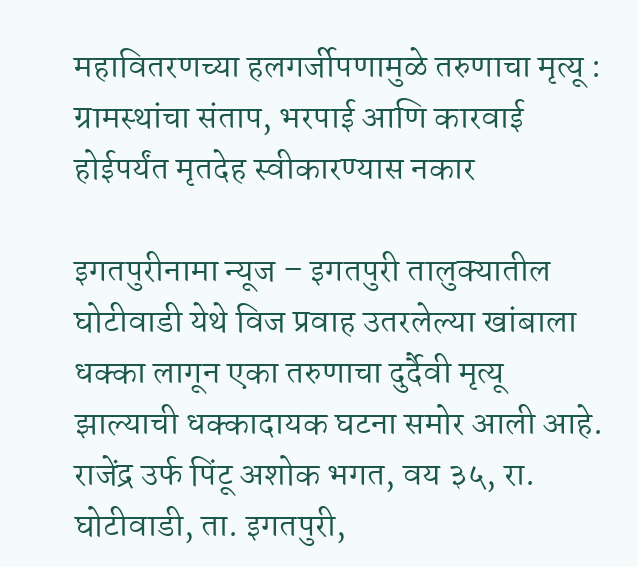महावितरणच्या हलगर्जीपणामुळे तरुणाचा मृत्यू : ग्रामस्थांचा संताप, भरपाई आणि कारवाई होईपर्यंत मृतदेह स्वीकारण्यास नकार

इगतपुरीनामा न्यूज – इगतपुरी तालुक्यातील घोटीवाडी येथे विज प्रवाह उतरलेल्या खांबाला धक्का लागून एका तरुणाचा दुर्दैवी मृत्यू झाल्याची धक्कादायक घटना समोर आली आहे. राजेंद्र उर्फ पिंटू अशोक भगत, वय ३५, रा. घोटीवाडी, ता. इगतपुरी,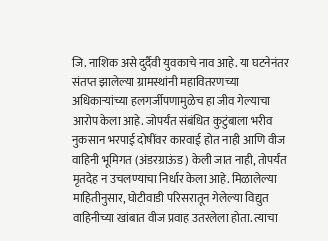जि. नाशिक असे दुर्दैवी युवकाचे नाव आहे. या घटनेनंतर संतप्त झालेल्या ग्रामस्थांनी महावितरणच्या अधिकाऱ्यांच्या हलगर्जीपणामुळेच हा जीव गेल्याचा आरोप केला आहे. जोपर्यंत संबंधित कुटुंबाला भरीव नुकसान भरपाई दोषींवर कारवाई होत नाही आणि वीज वाहिनी भूमिगत (अंडरग्राऊंड) केली जात नाही, तोपर्यंत मृतदेह न उचलण्याचा निर्धार केला आहे. मिळालेल्या माहितीनुसार, घोटीवाडी परिसरातून गेलेल्या विद्युत वाहिनीच्या खांबात वीज प्रवाह उतरलेला होता. त्याचा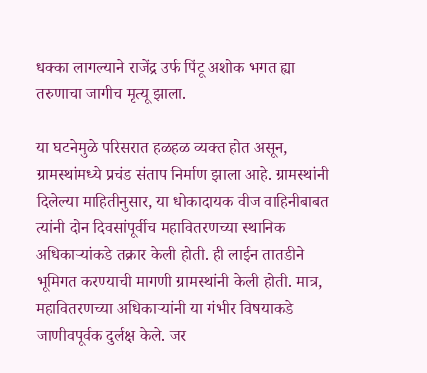धक्का लागल्याने राजेंद्र उर्फ पिंटू अशोक भगत ह्या तरुणाचा जागीच मृत्यू झाला.

या घटनेमुळे परिसरात हळहळ व्यक्त होत असून, ग्रामस्थांमध्ये प्रचंड संताप निर्माण झाला आहे. ग्रामस्थांनी दिलेल्या माहितीनुसार, या धोकादायक वीज वाहिनीबाबत त्यांनी दोन दिवसांपूर्वीच महावितरणच्या स्थानिक अधिकाऱ्यांकडे तक्रार केली होती. ही लाईन तातडीने भूमिगत करण्याची मागणी ग्रामस्थांनी केली होती. मात्र, महावितरणच्या अधिकाऱ्यांनी या गंभीर विषयाकडे जाणीवपूर्वक दुर्लक्ष केले. जर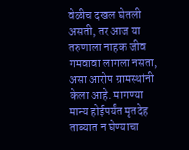वेळीच दखल घेतली असती, तर आज या तरुणाला नाहक जीव गमवावा लागला नसता, असा आरोप ग्रामस्थांनी केला आहे. मागण्या मान्य होईपर्यंत मृतदेह ताब्यात न घेण्याचा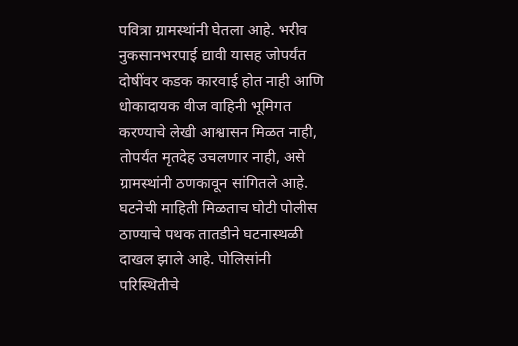पवित्रा ग्रामस्थांनी घेतला आहे. भरीव नुकसानभरपाई द्यावी यासह जोपर्यंत दोषींवर कडक कारवाई होत नाही आणि धोकादायक वीज वाहिनी भूमिगत करण्याचे लेखी आश्वासन मिळत नाही, तोपर्यंत मृतदेह उचलणार नाही, असे ग्रामस्थांनी ठणकावून सांगितले आहे. घटनेची माहिती मिळताच घोटी पोलीस ठाण्याचे पथक तातडीने घटनास्थळी दाखल झाले आहे. पोलिसांनी परिस्थितीचे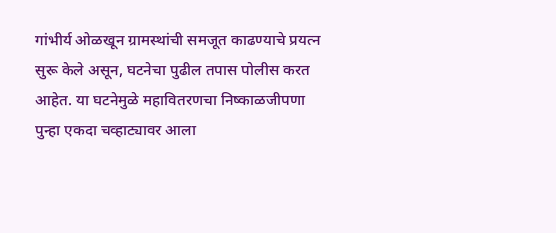गांभीर्य ओळखून ग्रामस्थांची समजूत काढण्याचे प्रयत्न सुरू केले असून, घटनेचा पुढील तपास पोलीस करत आहेत. या घटनेमुळे महावितरणचा निष्काळजीपणा पुन्हा एकदा चव्हाट्यावर आला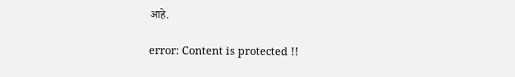आहे.

error: Content is protected !!